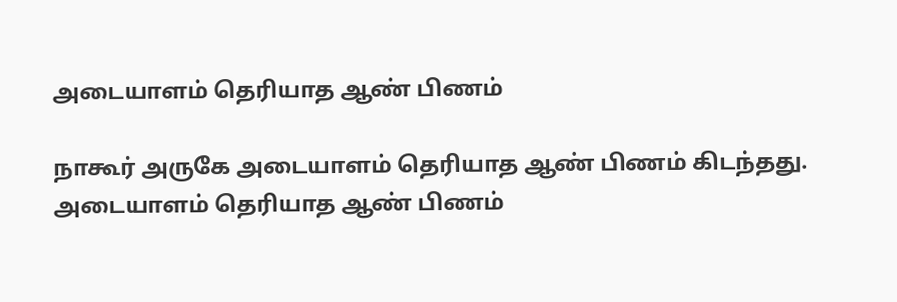அடையாளம் தெரியாத ஆண் பிணம்

நாகூர் அருகே அடையாளம் தெரியாத ஆண் பிணம் கிடந்தது.
அடையாளம் தெரியாத ஆண் பிணம்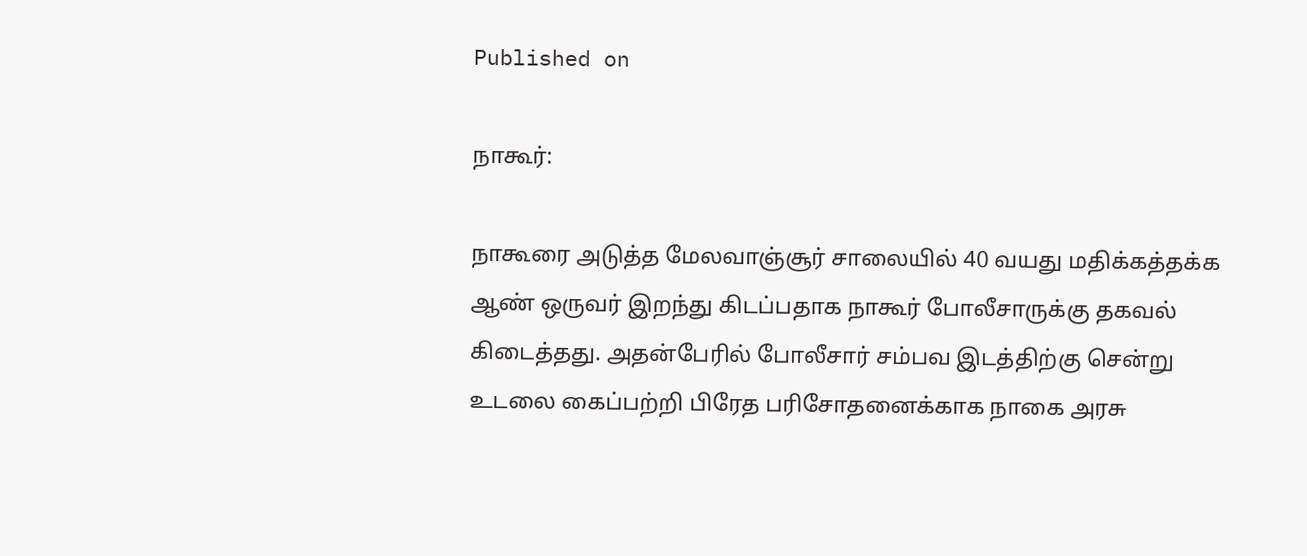Published on

நாகூர்:

நாகூரை அடுத்த மேலவாஞ்சூர் சாலையில் 40 வயது மதிக்கத்தக்க ஆண் ஒருவர் இறந்து கிடப்பதாக நாகூர் போலீசாருக்கு தகவல் கிடைத்தது. அதன்பேரில் போலீசார் சம்பவ இடத்திற்கு சென்று உடலை கைப்பற்றி பிரேத பரிசோதனைக்காக நாகை அரசு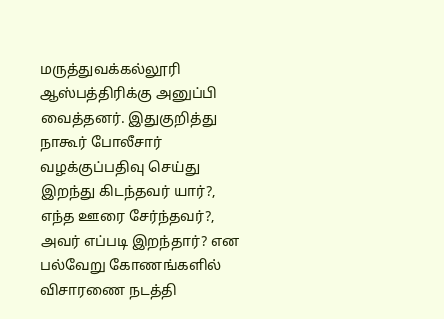மருத்துவக்கல்லூரி ஆஸ்பத்திரிக்கு அனுப்பி வைத்தனர். இதுகுறித்து நாகூர் போலீசார் வழக்குப்பதிவு செய்து இறந்து கிடந்தவர் யார்?, எந்த ஊரை சேர்ந்தவர்?, அவர் எப்படி இறந்தார்? என பல்வேறு கோணங்களில் விசாரணை நடத்தி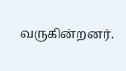வருகின்றனர்.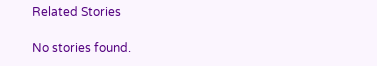Related Stories

No stories found.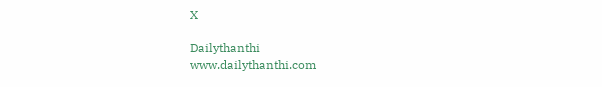X

Dailythanthi
www.dailythanthi.com